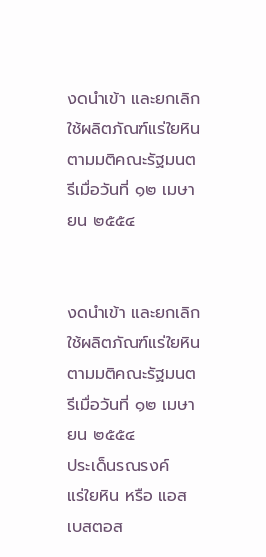งดนำเข้า และยกเลิกใช้ผลิตภัณฑ์แร่ใยหิน ตามมติคณะรัฐมนตรีเมื่อวันที่ ๑๒ เมษายน ๒๕๕๔


งดนำเข้า และยกเลิกใช้ผลิตภัณฑ์แร่ใยหิน ตามมติคณะรัฐมนตรีเมื่อวันที่ ๑๒ เมษายน ๒๕๕๔
ประเด็นรณรงค์
แร่ใยหิน หรือ แอสเบสตอส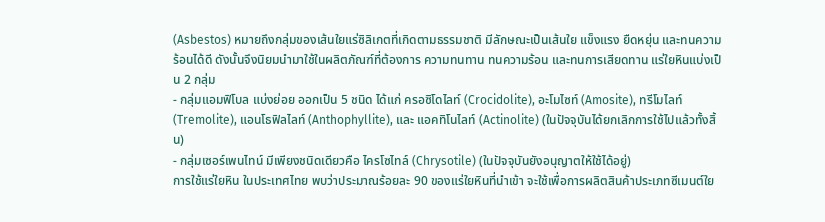(Asbestos) หมายถึงกลุ่มของเส้นใยแร่ซิลิเกตที่เกิดตามธรรมชาติ มีลักษณะเป็นเส้นใย แข็งแรง ยืดหยุ่น และทนความร้อนได้ดี ดังนั้นจึงนิยมนำมาใช้ในผลิตภัณฑ์ที่ต้องการ ความทนทาน ทนความร้อน และทนการเสียดทาน แร่ใยหินแบ่งเป็น 2 กลุ่ม
- กลุ่มแอมฟิโบล แบ่งย่อย ออกเป็น 5 ชนิด ได้แก่ ครอซิโดไลท์ (Crocidolite), อะโมไซท์ (Amosite), ทรีโมไลท์ (Tremolite), แอนโธฟิลไลท์ (Anthophyllite), และ แอคทิโนไลท์ (Actinolite) (ในปัจจุบันได้ยกเลิกการใช้ไปแล้วทั้งสิ้น)
- กลุ่มเซอร์เพนไทน์ มีเพียงชนิดเดียวคือ ไครโซไทล์ (Chrysotile) (ในปัจจุบันยังอนุญาตให้ใช้ได้อยู่)
การใช้แร่ใยหิน ในประเทศไทย พบว่าประมาณร้อยละ 90 ของแร่ใยหินที่นำเข้า จะใช้เพื่อการผลิตสินค้าประเภทซีเมนต์ใย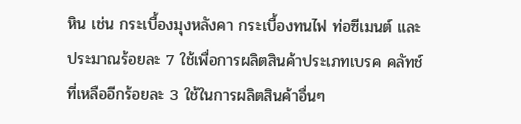หิน เช่น กระเบื้องมุงหลังคา กระเบื้องทนไฟ ท่อซีเมนต์ และประมาณร้อยละ 7 ใช้เพื่อการผลิตสินค้าประเภทเบรค คลัทช์ ที่เหลืออีกร้อยละ 3 ใช้ในการผลิตสินค้าอื่นๆ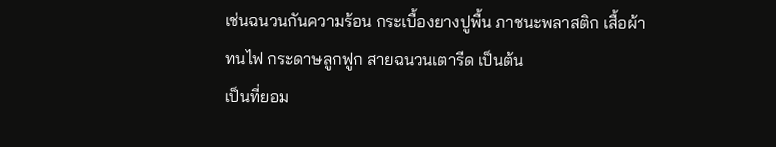เช่นฉนวนกันความร้อน กระเบื้องยางปูพื้น ภาชนะพลาสติก เสื้อผ้าทนไฟ กระดาษลูกฟูก สายฉนวนเตารีด เป็นต้น
เป็นที่ยอม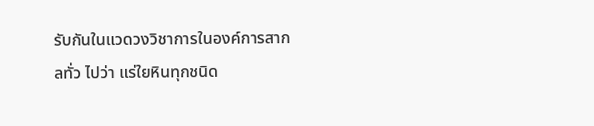รับกันในแวดวงวิชาการในองค์การสากลทั่ว ไปว่า แร่ใยหินทุกชนิด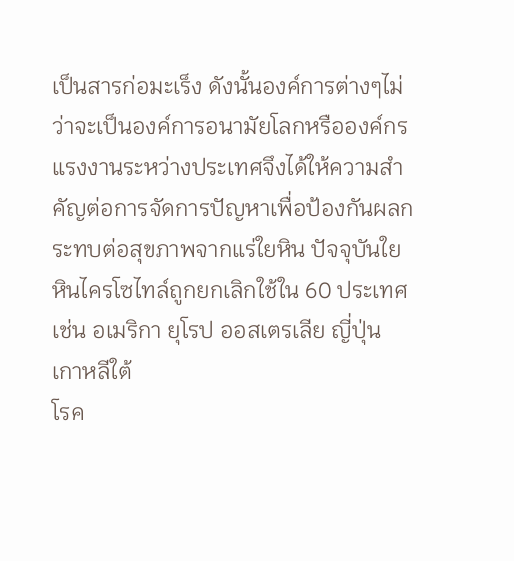เป็นสารก่อมะเร็ง ดังนั้นองค์การต่างๆไม่ว่าจะเป็นองค์การอนามัยโลกหรือองค์กรแรงงานระหว่างประเทศจึงได้ให้ความสำคัญต่อการจัดการปัญหาเพื่อป้องกันผลกระทบต่อสุขภาพจากแร่ใยหิน ปัจจุบันใยหินไครโซไทล์ถูกยกเลิกใช้ใน 60 ประเทศ เช่น อเมริกา ยุโรป ออสเตรเลีย ญี่ปุ่น เกาหลีใต้
โรค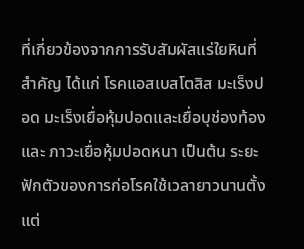ที่เกี่ยวข้องจากการรับสัมผัสแร่ใยหินที่สำคัญ ได้แก่ โรคแอสเบสโตสิส มะเร็งปอด มะเร็งเยื่อหุ้มปอดและเยื่อบุช่องท้อง และ ภาวะเยื่อหุ้มปอดหนา เป็นต้น ระยะฟักตัวของการก่อโรคใช้เวลายาวนานตั้งแต่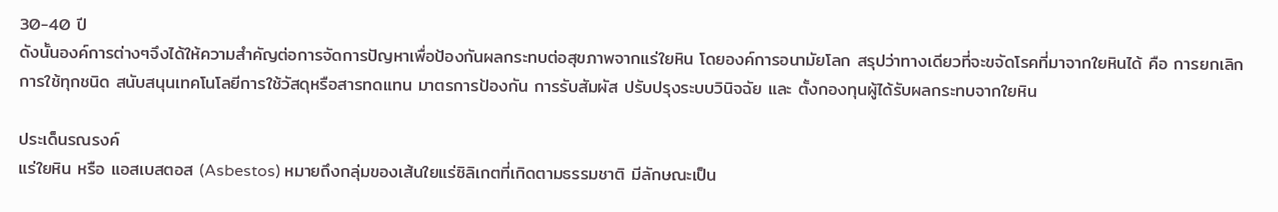30-40 ปี
ดังนั้นองค์การต่างๆจึงได้ให้ความสำคัญต่อการจัดการปัญหาเพื่อป้องกันผลกระทบต่อสุขภาพจากแร่ใยหิน โดยองค์การอนามัยโลก สรุปว่าทางเดียวที่จะขจัดโรคที่มาจากใยหินได้ คือ การยกเลิกการใช้ทุกชนิด สนับสนุนเทคโนโลยีการใช้วัสดุหรือสารทดแทน มาตรการป้องกัน การรับสัมผัส ปรับปรุงระบบวินิจฉัย และ ตั้งกองทุนผู้ได้รับผลกระทบจากใยหิน

ประเด็นรณรงค์
แร่ใยหิน หรือ แอสเบสตอส (Asbestos) หมายถึงกลุ่มของเส้นใยแร่ซิลิเกตที่เกิดตามธรรมชาติ มีลักษณะเป็น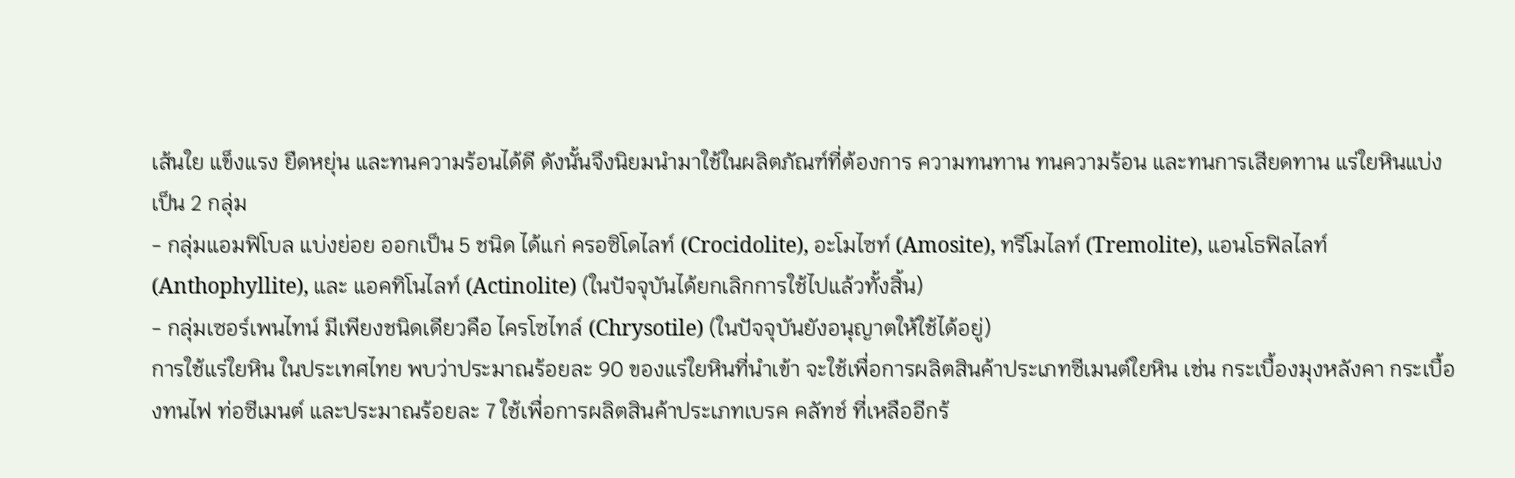เส้นใย แข็งแรง ยืดหยุ่น และทนความร้อนได้ดี ดังนั้นจึงนิยมนำมาใช้ในผลิตภัณฑ์ที่ต้องการ ความทนทาน ทนความร้อน และทนการเสียดทาน แร่ใยหินแบ่งเป็น 2 กลุ่ม
- กลุ่มแอมฟิโบล แบ่งย่อย ออกเป็น 5 ชนิด ได้แก่ ครอซิโดไลท์ (Crocidolite), อะโมไซท์ (Amosite), ทรีโมไลท์ (Tremolite), แอนโธฟิลไลท์ (Anthophyllite), และ แอคทิโนไลท์ (Actinolite) (ในปัจจุบันได้ยกเลิกการใช้ไปแล้วทั้งสิ้น)
- กลุ่มเซอร์เพนไทน์ มีเพียงชนิดเดียวคือ ไครโซไทล์ (Chrysotile) (ในปัจจุบันยังอนุญาตให้ใช้ได้อยู่)
การใช้แร่ใยหิน ในประเทศไทย พบว่าประมาณร้อยละ 90 ของแร่ใยหินที่นำเข้า จะใช้เพื่อการผลิตสินค้าประเภทซีเมนต์ใยหิน เช่น กระเบื้องมุงหลังคา กระเบื้องทนไฟ ท่อซีเมนต์ และประมาณร้อยละ 7 ใช้เพื่อการผลิตสินค้าประเภทเบรค คลัทช์ ที่เหลืออีกร้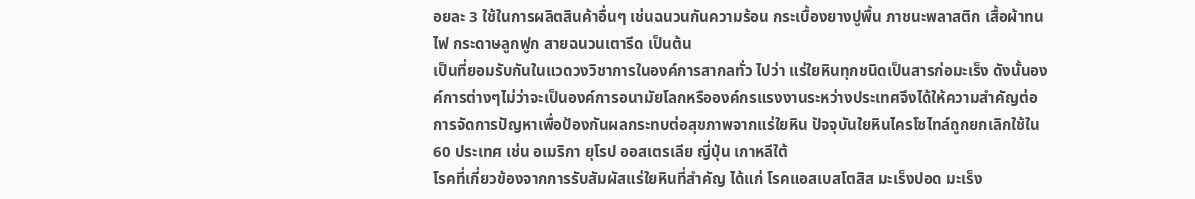อยละ 3 ใช้ในการผลิตสินค้าอื่นๆ เช่นฉนวนกันความร้อน กระเบื้องยางปูพื้น ภาชนะพลาสติก เสื้อผ้าทนไฟ กระดาษลูกฟูก สายฉนวนเตารีด เป็นต้น
เป็นที่ยอมรับกันในแวดวงวิชาการในองค์การสากลทั่ว ไปว่า แร่ใยหินทุกชนิดเป็นสารก่อมะเร็ง ดังนั้นองค์การต่างๆไม่ว่าจะเป็นองค์การอนามัยโลกหรือองค์กรแรงงานระหว่างประเทศจึงได้ให้ความสำคัญต่อการจัดการปัญหาเพื่อป้องกันผลกระทบต่อสุขภาพจากแร่ใยหิน ปัจจุบันใยหินไครโซไทล์ถูกยกเลิกใช้ใน 60 ประเทศ เช่น อเมริกา ยุโรป ออสเตรเลีย ญี่ปุ่น เกาหลีใต้
โรคที่เกี่ยวข้องจากการรับสัมผัสแร่ใยหินที่สำคัญ ได้แก่ โรคแอสเบสโตสิส มะเร็งปอด มะเร็ง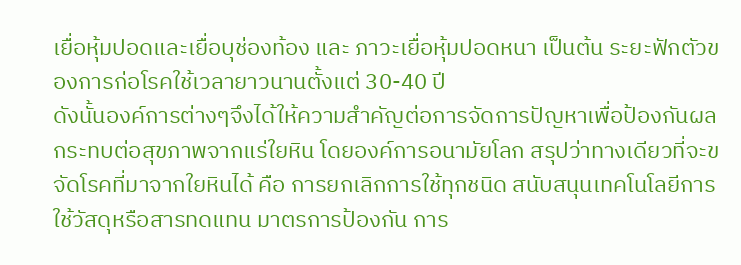เยื่อหุ้มปอดและเยื่อบุช่องท้อง และ ภาวะเยื่อหุ้มปอดหนา เป็นต้น ระยะฟักตัวของการก่อโรคใช้เวลายาวนานตั้งแต่ 30-40 ปี
ดังนั้นองค์การต่างๆจึงได้ให้ความสำคัญต่อการจัดการปัญหาเพื่อป้องกันผลกระทบต่อสุขภาพจากแร่ใยหิน โดยองค์การอนามัยโลก สรุปว่าทางเดียวที่จะขจัดโรคที่มาจากใยหินได้ คือ การยกเลิกการใช้ทุกชนิด สนับสนุนเทคโนโลยีการใช้วัสดุหรือสารทดแทน มาตรการป้องกัน การ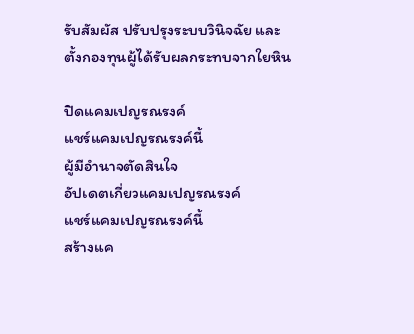รับสัมผัส ปรับปรุงระบบวินิจฉัย และ ตั้งกองทุนผู้ได้รับผลกระทบจากใยหิน

ปิดแคมเปญรณรงค์
แชร์แคมเปญรณรงค์นี้
ผู้มีอำนาจตัดสินใจ
อัปเดตเกี่ยวแคมเปญรณรงค์
แชร์แคมเปญรณรงค์นี้
สร้างแค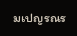มเปญรณร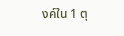งค์ใน 1 ตุ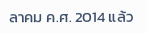ลาคม ค.ศ. 2014 แล้ว